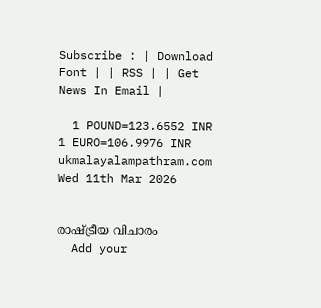Subscribe : | Download Font | | RSS | | Get News In Email |

  1 POUND=123.6552 INR  1 EURO=106.9976 INR
ukmalayalampathram.com
Wed 11th Mar 2026


രാഷ്ട്രീയ വിചാരം
  Add your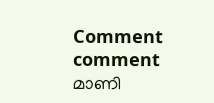Comment comment
മാണി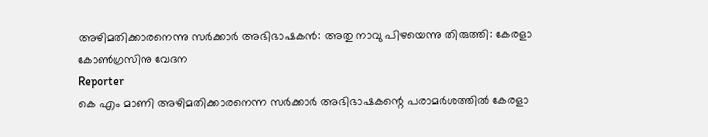അഴിമതിക്കാരനെന്നു സര്‍ക്കാര്‍ അഭിഭാഷകന്‍: അതു നാവു പിഴയെന്നു തിരുത്തി: കേരളാ കോണ്‍ഗ്രസിനു വേദന
Reporter
കെ എം മാണി അഴിമതിക്കാരനെന്ന സര്‍ക്കാര്‍ അഭിഭാഷകന്റെ പരാമര്‍ശത്തില്‍ കേരളാ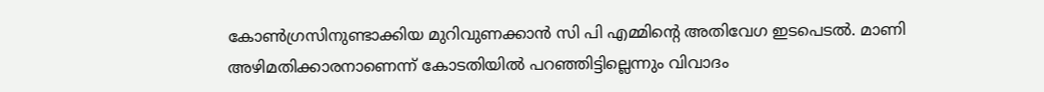കോണ്‍ഗ്രസിനുണ്ടാക്കിയ മുറിവുണക്കാന്‍ സി പി എമ്മിന്റെ അതിവേഗ ഇടപെടല്‍. മാണി അഴിമതിക്കാരനാണെന്ന് കോടതിയില്‍ പറഞ്ഞിട്ടില്ലെന്നും വിവാദം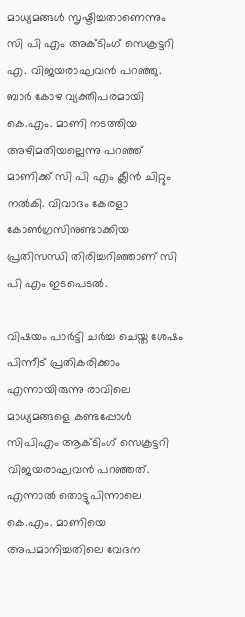മാധ്യമങ്ങള്‍ സൃഷ്ടിച്ചതാണെന്നും സി പി എം അക്ടിംഗ് സെക്രട്ടറി എ. വിജയരാഘവന്‍ പറഞ്ഞു. ബാര്‍ കോഴ വ്യക്തിപരമായി കെ.എം. മാണി നടത്തിയ അഴിമതിയല്ലെന്നു പറഞ്ഞ് മാണിക്ക് സി പി എം ക്ലീന്‍ ചിറ്റും നല്‍കി. വിവാദം കേരളാ കോണ്‍ഗ്രസിനുണ്ടാക്കിയ പ്രതിസന്ധി തിരിച്ചറിഞ്ഞാണ് സി പി എം ഇടപെടല്‍.

വിഷയം പാര്‍ട്ടി ചര്‍ച്ച ചെയ്ത ശേഷം പിന്നീട് പ്രതികരിക്കാം എന്നായിരുന്നു രാവിലെ മാധ്യമങ്ങളെ കണ്ടപ്പോള്‍ സിപിഎം ആക്ടിംഗ് സെക്രട്ടറി വിജയരാഘവന്‍ പറഞ്ഞത്. എന്നാല്‍ തൊട്ടുപിന്നാലെ കെ.എം. മാണിയെ അപമാനിച്ചതിലെ വേദന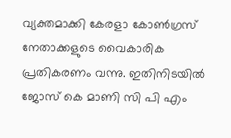വ്യക്തമാക്കി കേരളാ കോണ്‍ഗ്രസ് നേതാക്കളുടെ വൈകാരിക പ്രതികരണം വന്നു. ഇതിനിടയില്‍ ജോസ് കെ മാണി സി പി എം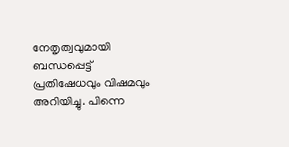നേതൃത്വവുമായി ബന്ധപ്പെട്ട് പ്രതിഷേധവും വിഷമവും അറിയിച്ചു. പിന്നെ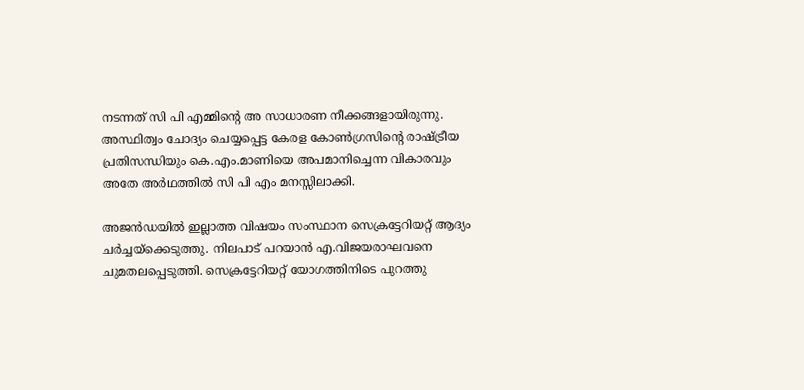നടന്നത് സി പി എമ്മിന്റെ അ സാധാരണ നീക്കങ്ങളായിരുന്നു. അസ്ഥിത്വം ചോദ്യം ചെയ്യപ്പെട്ട കേരള കോണ്‍ഗ്രസിന്റെ രാഷ്ട്രീയ പ്രതിസന്ധിയും കെ.എം.മാണിയെ അപമാനിച്ചെന്ന വികാരവും അതേ അര്‍ഥത്തില്‍ സി പി എം മനസ്സിലാക്കി.

അജന്‍ഡയില്‍ ഇല്ലാത്ത വിഷയം സംസ്ഥാന സെക്രട്ടേറിയറ്റ് ആദ്യം ചര്‍ച്ചയ്‌ക്കെടുത്തു. നിലപാട് പറയാന്‍ എ.വിജയരാഘവനെ ചുമതലപ്പെടുത്തി. സെക്രട്ടേറിയറ്റ് യോഗത്തിനിടെ പുറത്തു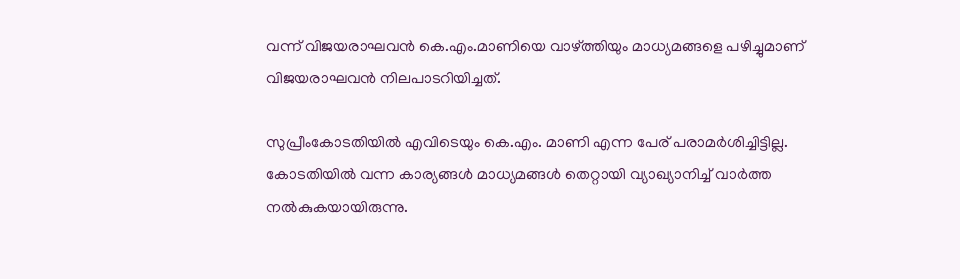വന്ന് വിജയരാഘവന്‍ കെ.എം.മാണിയെ വാഴ്ത്തിയും മാധ്യമങ്ങളെ പഴിച്ചുമാണ് വിജയരാഘവന്‍ നിലപാടറിയിച്ചത്.

സുപ്രീംകോടതിയില്‍ എവിടെയും കെ.എം. മാണി എന്ന പേര് പരാമര്‍ശിച്ചിട്ടില്ല. കോടതിയില്‍ വന്ന കാര്യങ്ങള്‍ മാധ്യമങ്ങള്‍ തെറ്റായി വ്യാഖ്യാനിച്ച് വാര്‍ത്ത നല്‍കുകയായിരുന്നു.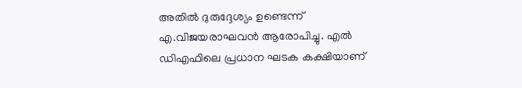അതില്‍ ദുരുദ്ദേശ്യം ഉണ്ടെന്ന് എ.വിജയരാഘവന്‍ ആരോപിച്ചു. എല്‍ ഡിഎഫിലെ പ്രധാന ഘടക കക്ഷിയാണ്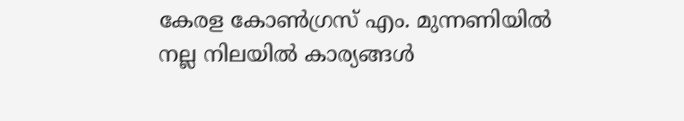കേരള കോണ്‍ഗ്രസ് എം. മുന്നണിയില്‍ നല്ല നിലയില്‍ കാര്യങ്ങള്‍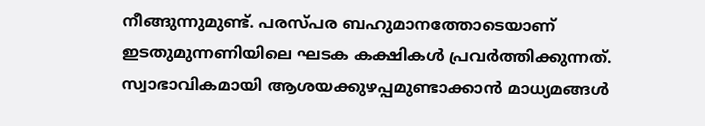നീങ്ങുന്നുമുണ്ട്. പരസ്പര ബഹുമാനത്തോടെയാണ് ഇടതുമുന്നണിയിലെ ഘടക കക്ഷികള്‍ പ്രവര്‍ത്തിക്കുന്നത്. സ്വാഭാവികമായി ആശയക്കുഴപ്പമുണ്ടാക്കാന്‍ മാധ്യമങ്ങള്‍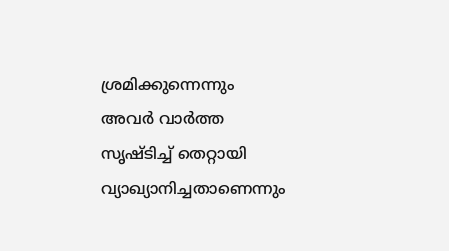ശ്രമിക്കുന്നെന്നും അവര്‍ വാര്‍ത്ത സൃഷ്ടിച്ച് തെറ്റായി വ്യാഖ്യാനിച്ചതാണെന്നും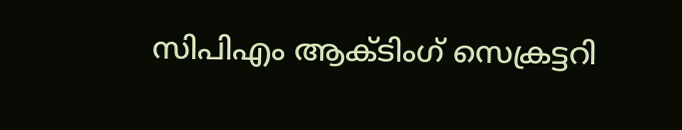സിപിഎം ആക്ടിംഗ് സെക്രട്ടറി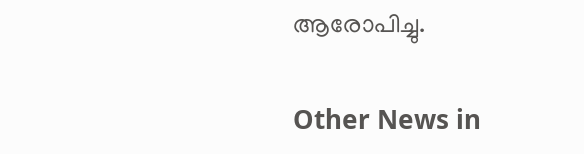ആരോപിച്ചു.

Other News in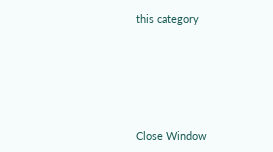this category








Close Window